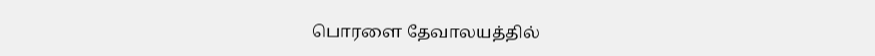பொரளை தேவாலயத்தில்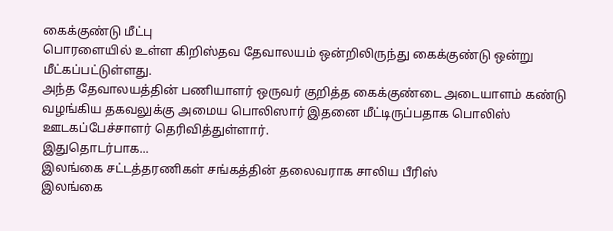கைக்குண்டு மீட்பு
பொரளையில் உள்ள கிறிஸ்தவ தேவாலயம் ஒன்றிலிருந்து கைக்குண்டு ஒன்று மீட்கப்பட்டுள்ளது.
அந்த தேவாலயத்தின் பணியாளர் ஒருவர் குறித்த கைக்குண்டை அடையாளம் கண்டு வழங்கிய தகவலுக்கு அமைய பொலிஸார் இதனை மீட்டிருப்பதாக பொலிஸ் ஊடகப்பேச்சாளர் தெரிவித்துள்ளார்.
இதுதொடர்பாக...
இலங்கை சட்டத்தரணிகள் சங்கத்தின் தலைவராக சாலிய பீரிஸ்
இலங்கை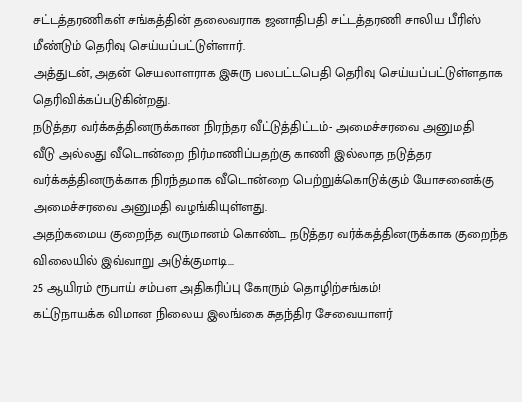சட்டத்தரணிகள் சங்கத்தின் தலைவராக ஜனாதிபதி சட்டத்தரணி சாலிய பீரிஸ் மீண்டும் தெரிவு செய்யப்பட்டுள்ளார்.
அத்துடன், அதன் செயலாளராக இசுரு பலபட்டபெதி தெரிவு செய்யப்பட்டுள்ளதாக தெரிவிக்கப்படுகின்றது.
நடுத்தர வர்க்கத்தினருக்கான நிரந்தர வீட்டுத்திட்டம்- அமைச்சரவை அனுமதி
வீடு அல்லது வீடொன்றை நிர்மாணிப்பதற்கு காணி இல்லாத நடுத்தர வர்க்கத்தினருக்காக நிரந்தமாக வீடொன்றை பெற்றுக்கொடுக்கும் யோசனைக்கு அமைச்சரவை அனுமதி வழங்கியுள்ளது.
அதற்கமைய குறைந்த வருமானம் கொண்ட நடுத்தர வர்க்கத்தினருக்காக குறைந்த விலையில் இவ்வாறு அடுக்குமாடி...
25 ஆயிரம் ரூபாய் சம்பள அதிகரிப்பு கோரும் தொழிற்சங்கம்!
கட்டுநாயக்க விமான நிலைய இலங்கை சுதந்திர சேவையாளர்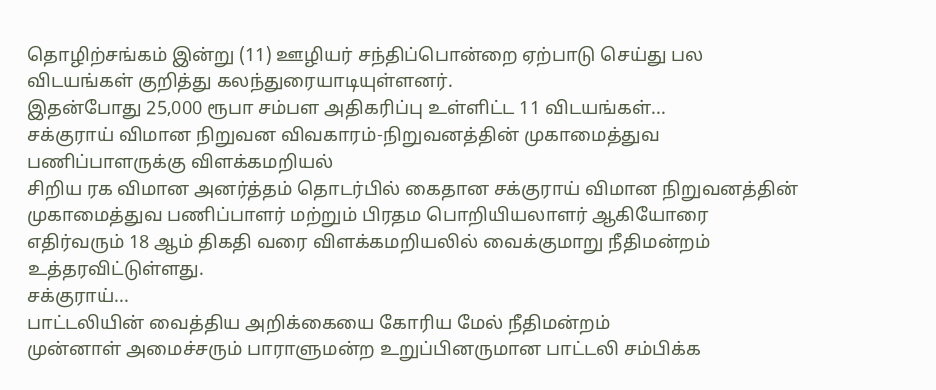தொழிற்சங்கம் இன்று (11) ஊழியர் சந்திப்பொன்றை ஏற்பாடு செய்து பல விடயங்கள் குறித்து கலந்துரையாடியுள்ளனர்.
இதன்போது 25,000 ரூபா சம்பள அதிகரிப்பு உள்ளிட்ட 11 விடயங்கள்...
சக்குராய் விமான நிறுவன விவகாரம்-நிறுவனத்தின் முகாமைத்துவ பணிப்பாளருக்கு விளக்கமறியல்
சிறிய ரக விமான அனர்த்தம் தொடர்பில் கைதான சக்குராய் விமான நிறுவனத்தின் முகாமைத்துவ பணிப்பாளர் மற்றும் பிரதம பொறியியலாளர் ஆகியோரை எதிர்வரும் 18 ஆம் திகதி வரை விளக்கமறியலில் வைக்குமாறு நீதிமன்றம் உத்தரவிட்டுள்ளது.
சக்குராய்...
பாட்டலியின் வைத்திய அறிக்கையை கோரிய மேல் நீதிமன்றம்
முன்னாள் அமைச்சரும் பாராளுமன்ற உறுப்பினருமான பாட்டலி சம்பிக்க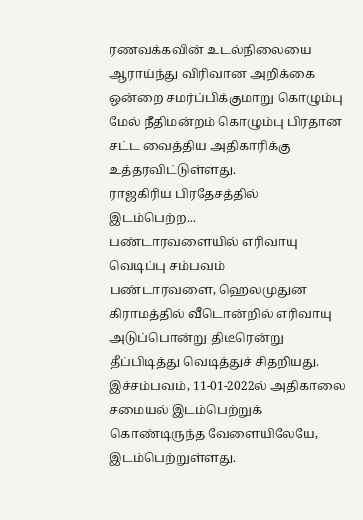ரணவக்கவின் உடல்நிலையை ஆராய்ந்து விரிவான அறிக்கை ஒன்றை சமர்ப்பிக்குமாறு கொழும்பு மேல் நீதிமன்றம் கொழும்பு பிரதான சட்ட வைத்திய அதிகாரிக்கு உத்தரவிட்டுள்ளது.
ராஜகிரிய பிரதேசத்தில் இடம்பெற்ற...
பண்டாரவளையில் எரிவாயு வெடிப்பு சம்பவம்
பண்டாரவளை, ஹெலமுதுன கிராமத்தில் வீடொன்றில் எரிவாயு அடுப்பொன்று திடீரென்று தீப்பிடித்து வெடித்துச் சிதறியது.
இச்சம்பவம், 11-01-2022ல் அதிகாலை சமையல் இடம்பெற்றுக் கொண்டிருந்த வேளையிலேயே, இடம்பெற்றுள்ளது.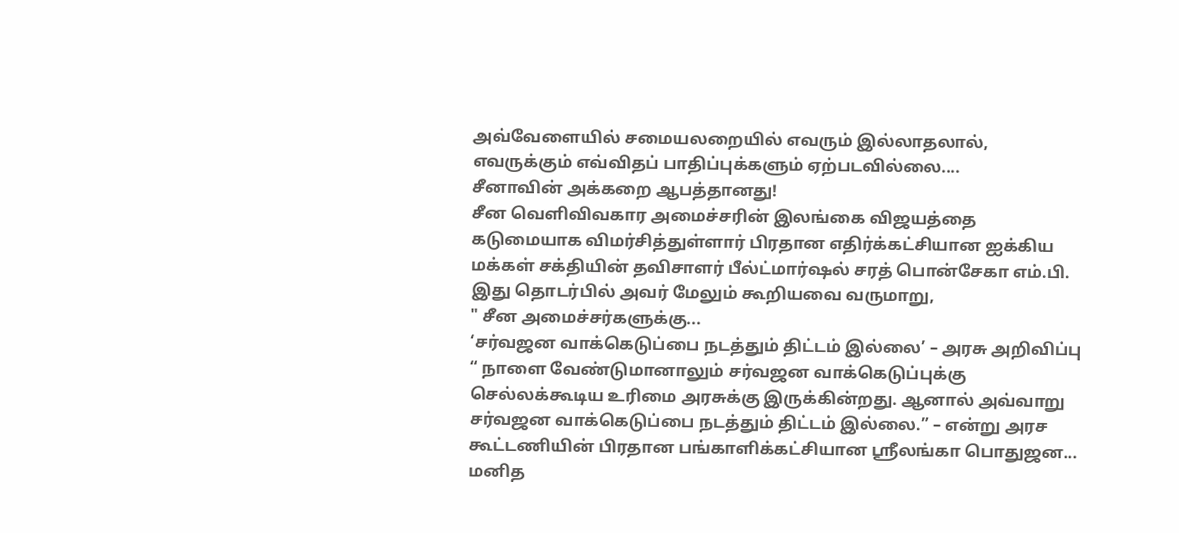அவ்வேளையில் சமையலறையில் எவரும் இல்லாதலால், எவருக்கும் எவ்விதப் பாதிப்புக்களும் ஏற்படவில்லை....
சீனாவின் அக்கறை ஆபத்தானது!
சீன வெளிவிவகார அமைச்சரின் இலங்கை விஜயத்தை கடுமையாக விமர்சித்துள்ளார் பிரதான எதிர்க்கட்சியான ஐக்கிய மக்கள் சக்தியின் தவிசாளர் பீல்ட்மார்ஷல் சரத் பொன்சேகா எம்.பி.
இது தொடர்பில் அவர் மேலும் கூறியவை வருமாறு,
" சீன அமைச்சர்களுக்கு...
‘சர்வஜன வாக்கெடுப்பை நடத்தும் திட்டம் இல்லை’ – அரசு அறிவிப்பு
“ நாளை வேண்டுமானாலும் சர்வஜன வாக்கெடுப்புக்கு செல்லக்கூடிய உரிமை அரசுக்கு இருக்கின்றது. ஆனால் அவ்வாறு சர்வஜன வாக்கெடுப்பை நடத்தும் திட்டம் இல்லை.” – என்று அரச கூட்டணியின் பிரதான பங்காளிக்கட்சியான ஶ்ரீலங்கா பொதுஜன...
மனித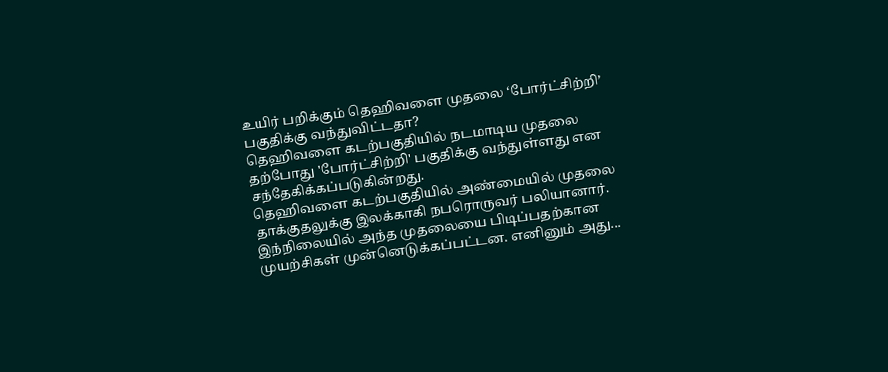உயிர் பறிக்கும் தெஹிவளை முதலை ‘போர்ட்சிற்றி’ பகுதிக்கு வந்துவிட்டதா?
தெஹிவளை கடற்பகுதியில் நடமாடிய முதலை தற்போது 'போர்ட்சிற்றி' பகுதிக்கு வந்துள்ளது என சந்தேகிக்கப்படுகின்றது.
தெஹிவளை கடற்பகுதியில் அண்மையில் முதலை தாக்குதலுக்கு இலக்காகி நபரொருவர் பலியானார்.
இந்நிலையில் அந்த முதலையை பிடிப்பதற்கான முயற்சிகள் முன்னெடுக்கப்பட்டன. எனினும் அது...